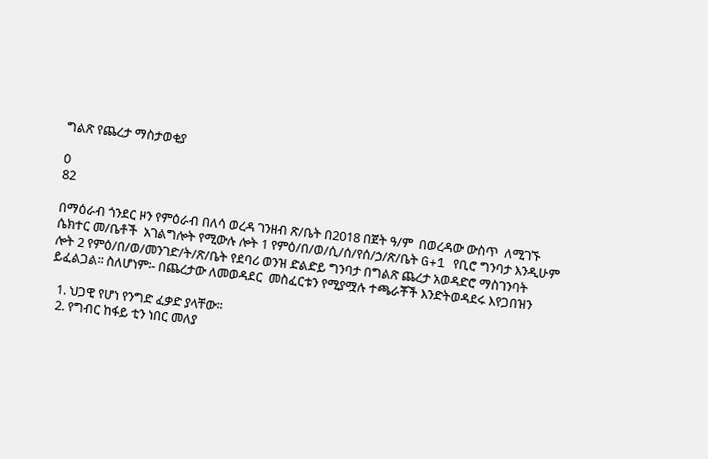ግልጽ የጨረታ ማስታወቂያ

0
82

በማዕራብ ጎንደር ዞን የምዕራብ በለሳ ወረዳ ገንዘብ ጽ/ቤት በ2018 በጀት ዓ/ም  በወረዳው ውስጥ  ለሚገኙ ሴክተር መ/ቤቶች  አገልግሎት የሚውሉ ሎት 1 የምዕ/በ/ወ/ሲ/ሰ/የሰ/ኃ/ጽ/ቤት G+1 የቢሮ ግንባታ እንዲሁም  ሎት 2 የምዕ/በ/ወ/መንገድ/ት/ጽ/ቤት የደባሪ ወንዝ ድልድይ ግንባታ በግልጽ ጨረታ አወዳድሮ ማስገንባት  ይፈልጋል፡፡ ስለሆነም፡- በጨረታው ለመወዳደር  መስፈርቱን የሚያሟሉ ተጫራቾች እንድትወዳደሩ እየጋበዝን

  1. ህጋዊ የሆነ የንግድ ፈቃድ ያላቸው፡፡
  2. የግብር ከፋይ ቲን ነበር መለያ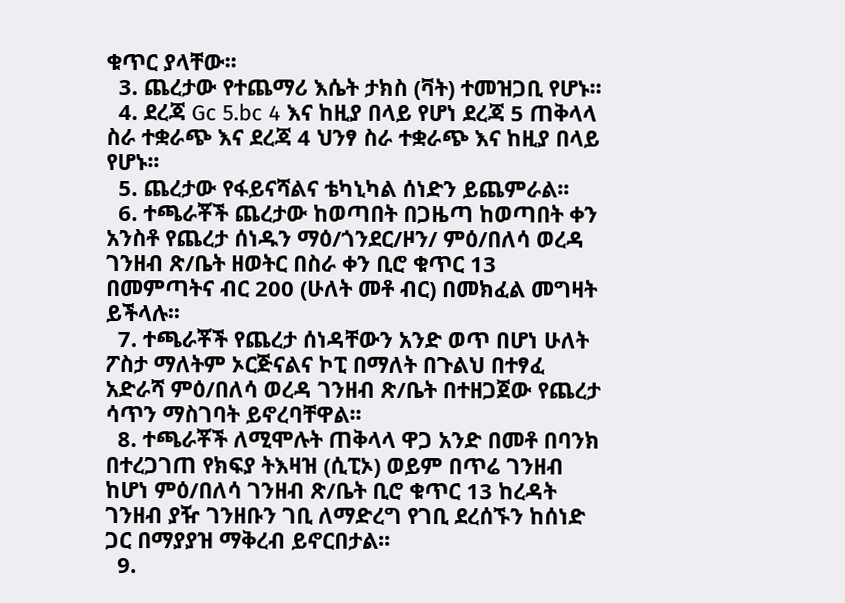ቁጥር ያላቸው፡፡
  3. ጨረታው የተጨማሪ እሴት ታክስ (ቫት) ተመዝጋቢ የሆኑ፡፡
  4. ደረጃ Gc 5.bc 4 እና ከዚያ በላይ የሆነ ደረጃ 5 ጠቅላላ ስራ ተቋራጭ እና ደረጃ 4 ህንፃ ስራ ተቋራጭ እና ከዚያ በላይ የሆኑ፡፡
  5. ጨረታው የፋይናሻልና ቴካኒካል ሰነድን ይጨምራል፡፡
  6. ተጫራቾች ጨረታው ከወጣበት በጋዜጣ ከወጣበት ቀን አንስቶ የጨረታ ሰነዱን ማዕ/ጎንደር/ዞን/ ምዕ/በለሳ ወረዳ ገንዘብ ጽ/ቤት ዘወትር በስራ ቀን ቢሮ ቁጥር 13 በመምጣትና ብር 200 (ሁለት መቶ ብር) በመክፈል መግዛት ይችላሉ፡፡
  7. ተጫራቾች የጨረታ ሰነዳቸውን አንድ ወጥ በሆነ ሁለት ፖስታ ማለትም ኦርጅናልና ኮፒ በማለት በጉልህ በተፃፈ አድራሻ ምዕ/በለሳ ወረዳ ገንዘብ ጽ/ቤት በተዘጋጀው የጨረታ ሳጥን ማስገባት ይኖረባቸዋል፡፡
  8. ተጫራቾች ለሚሞሉት ጠቅላላ ዋጋ አንድ በመቶ በባንክ በተረጋገጠ የክፍያ ትእዛዝ (ሲፒኦ) ወይም በጥሬ ገንዘብ ከሆነ ምዕ/በለሳ ገንዘብ ጽ/ቤት ቢሮ ቁጥር 13 ከረዳት ገንዘብ ያዥ ገንዘቡን ገቢ ለማድረግ የገቢ ደረሰኙን ከሰነድ ጋር በማያያዝ ማቅረብ ይኖርበታል፡፡
  9.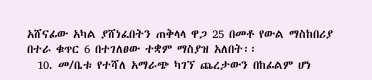አሸናፊው አካል ያሸነፈበትን ጠቅላላ ዋጋ 25 በመቶ የውል ማስከበሪያ በተራ ቁጥር 6 በተገለፀው ተቋም ማስያዝ አለበት፡፡
  10. መ/ቤቱ የተሻለ አማራጭ ካገኘ ጨረታውን በከፊልም ሆነ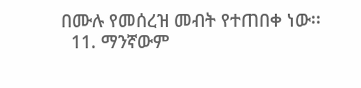በሙሉ የመሰረዝ መብት የተጠበቀ ነው፡፡
  11. ማንኛውም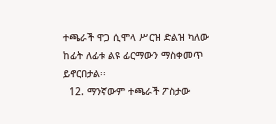ተጫራች ዋጋ ሲሞላ ሥርዝ ድልዝ ካለው ከፊት ለፊቱ ልዩ ፊርማውን ማስቀመጥ ይኖርበታል፡፡
  12. ማንኛውም ተጫራች ፖስታው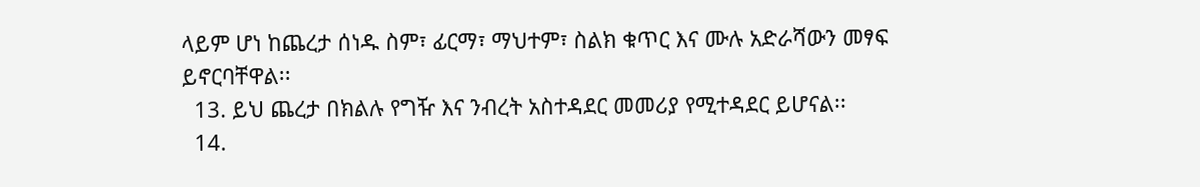ላይም ሆነ ከጨረታ ሰነዱ ስም፣ ፊርማ፣ ማህተም፣ ስልክ ቁጥር እና ሙሉ አድራሻውን መፃፍ ይኖርባቸዋል፡፡
  13. ይህ ጨረታ በክልሉ የግዥ እና ንብረት አስተዳደር መመሪያ የሚተዳደር ይሆናል፡፡
  14.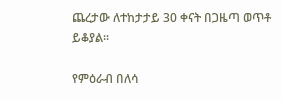ጨረታው ለተከታታይ 30 ቀናት በጋዜጣ ወጥቶ ይቆያል፡፡

የምዕራብ በለሳ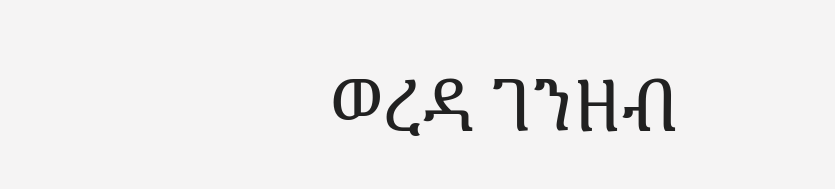ወረዳ ገንዘብ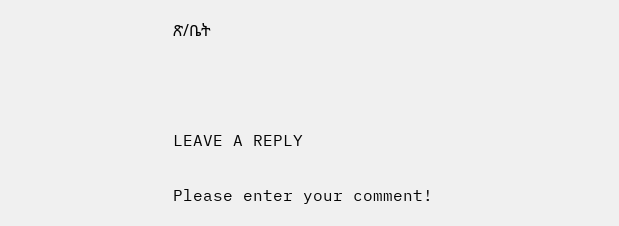ጽ/ቤት



LEAVE A REPLY

Please enter your comment!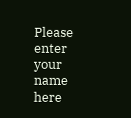Please enter your name here